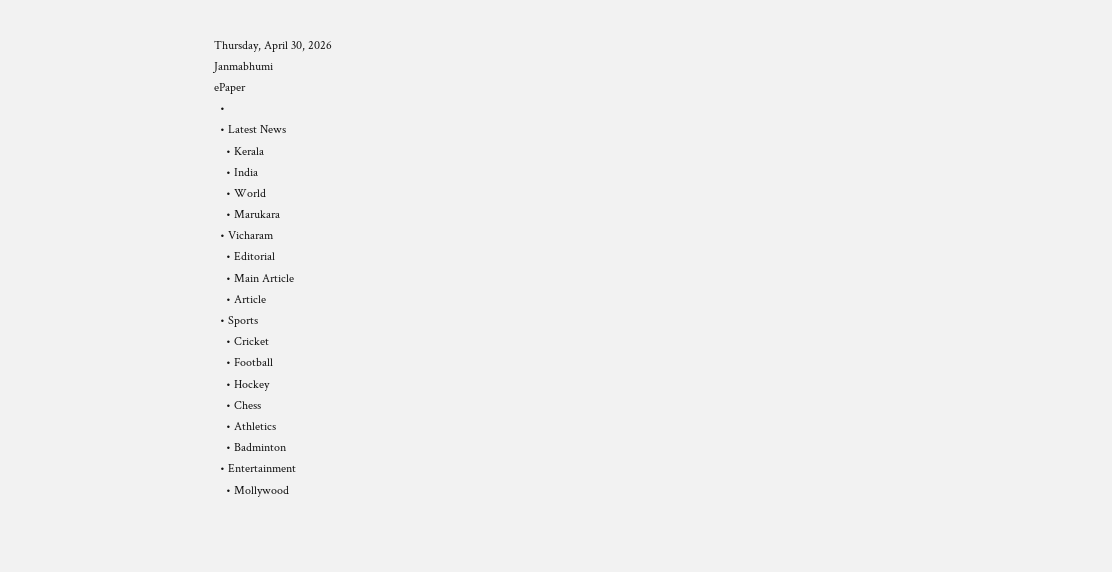Thursday, April 30, 2026
Janmabhumi
ePaper
  •
  • Latest News
    • Kerala
    • India
    • World
    • Marukara
  • Vicharam
    • Editorial
    • Main Article
    • Article
  • Sports
    • Cricket
    • Football
    • Hockey
    • Chess
    • Athletics
    • Badminton
  • Entertainment
    • Mollywood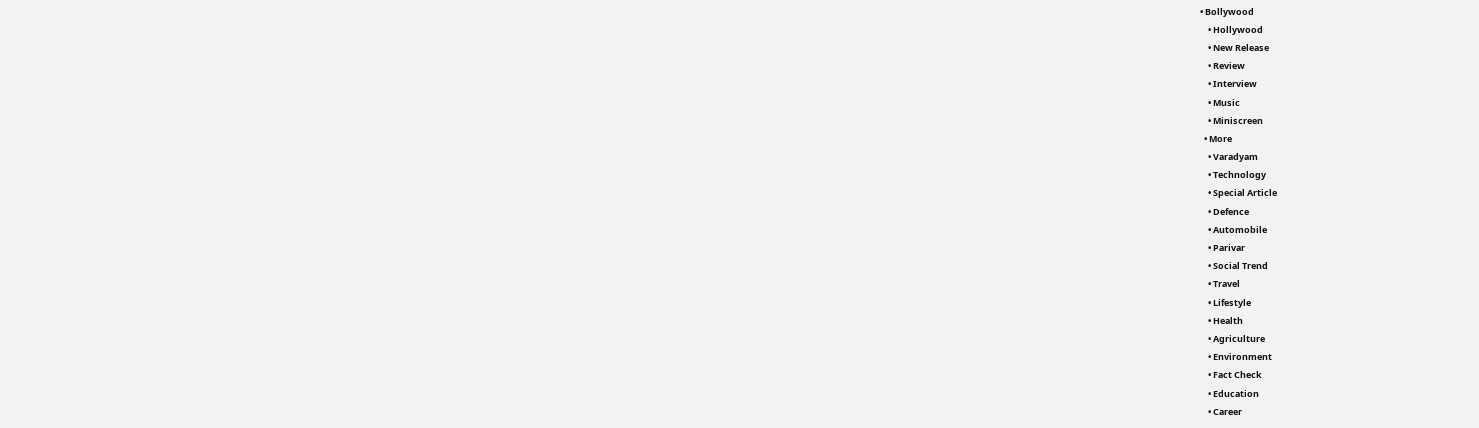• Bollywood
    • Hollywood
    • New Release
    • Review
    • Interview
    • Music
    • Miniscreen
  • More
    • Varadyam
    • Technology
    • Special Article
    • Defence
    • Automobile
    • Parivar
    • Social Trend
    • Travel
    • Lifestyle
    • Health
    • Agriculture
    • Environment
    • Fact Check
    • Education
    • Career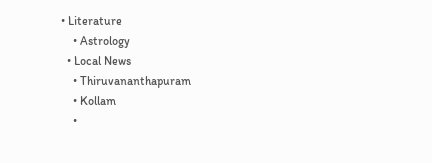• Literature
    • Astrology
  • Local News
    • Thiruvananthapuram
    • Kollam
    •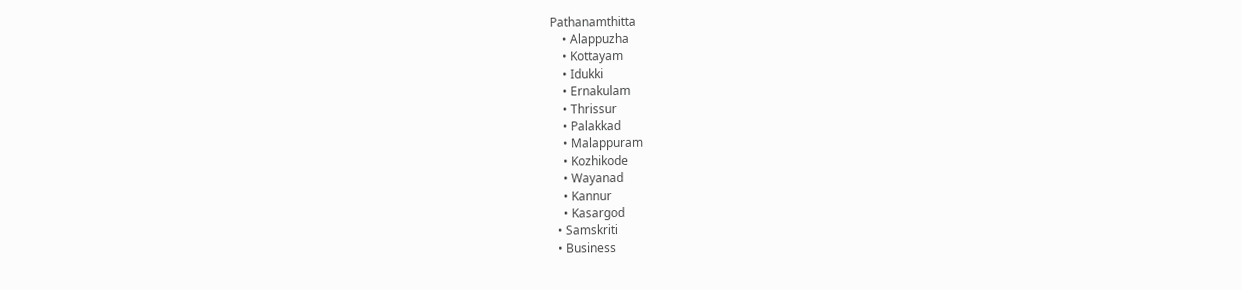Pathanamthitta
    • Alappuzha
    • Kottayam
    • Idukki
    • Ernakulam
    • Thrissur
    • Palakkad
    • Malappuram
    • Kozhikode
    • Wayanad
    • Kannur
    • Kasargod
  • Samskriti
  • Business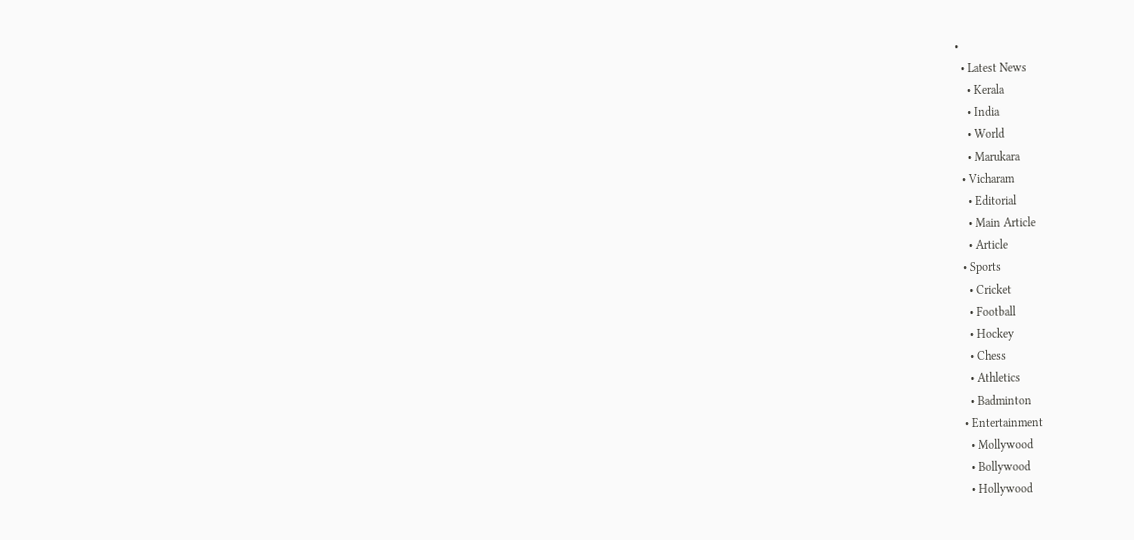•
  • Latest News
    • Kerala
    • India
    • World
    • Marukara
  • Vicharam
    • Editorial
    • Main Article
    • Article
  • Sports
    • Cricket
    • Football
    • Hockey
    • Chess
    • Athletics
    • Badminton
  • Entertainment
    • Mollywood
    • Bollywood
    • Hollywood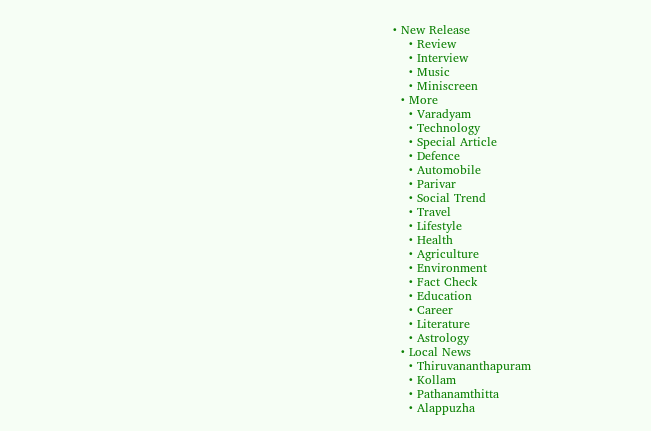• New Release
    • Review
    • Interview
    • Music
    • Miniscreen
  • More
    • Varadyam
    • Technology
    • Special Article
    • Defence
    • Automobile
    • Parivar
    • Social Trend
    • Travel
    • Lifestyle
    • Health
    • Agriculture
    • Environment
    • Fact Check
    • Education
    • Career
    • Literature
    • Astrology
  • Local News
    • Thiruvananthapuram
    • Kollam
    • Pathanamthitta
    • Alappuzha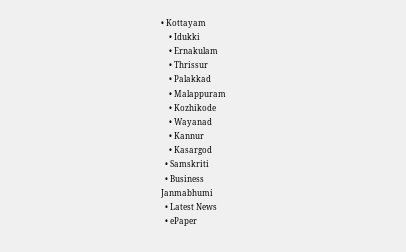• Kottayam
    • Idukki
    • Ernakulam
    • Thrissur
    • Palakkad
    • Malappuram
    • Kozhikode
    • Wayanad
    • Kannur
    • Kasargod
  • Samskriti
  • Business
Janmabhumi
  • Latest News
  • ePaper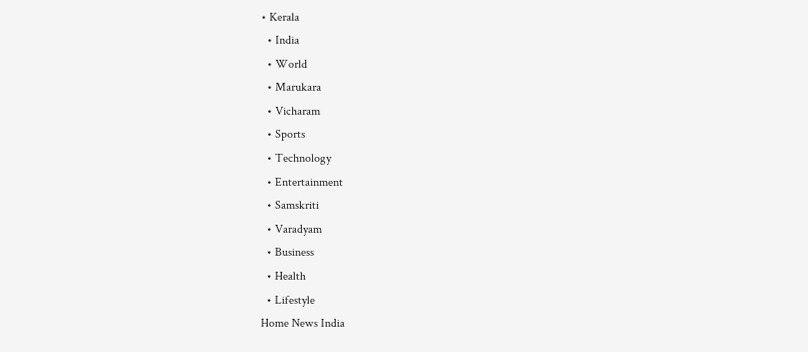• Kerala
  • India
  • World
  • Marukara
  • Vicharam
  • Sports
  • Technology
  • Entertainment
  • Samskriti
  • Varadyam
  • Business
  • Health
  • Lifestyle
Home News India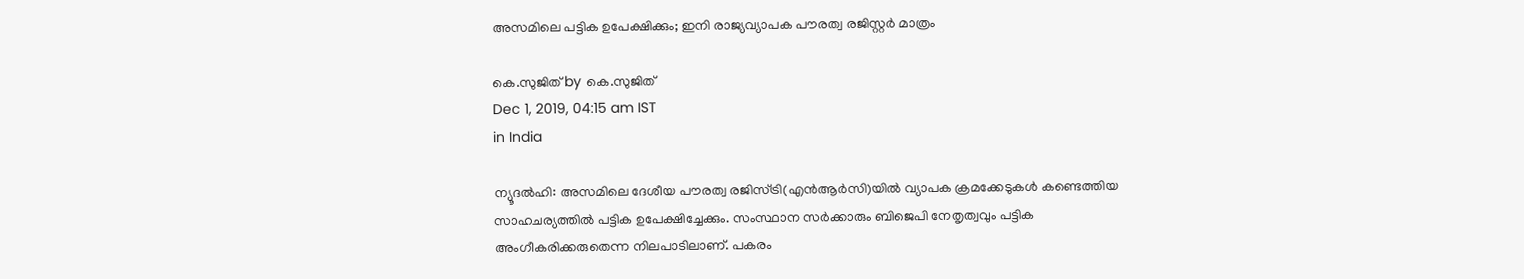അസമിലെ പട്ടിക ഉപേക്ഷിക്കും; ഇനി രാജ്യവ്യാപക പൗരത്വ രജിസ്റ്റര്‍ മാത്രം

കെ.സുജിത് by കെ.സുജിത്
Dec 1, 2019, 04:15 am IST
in India

ന്യൂദല്‍ഹി: അസമിലെ ദേശീയ പൗരത്വ രജിസ്ട്രി(എന്‍ആര്‍സി)യില്‍ വ്യാപക ക്രമക്കേടുകള്‍ കണ്ടെത്തിയ സാഹചര്യത്തില്‍ പട്ടിക ഉപേക്ഷിച്ചേക്കും. സംസ്ഥാന സര്‍ക്കാരും ബിജെപി നേതൃത്വവും പട്ടിക അംഗീകരിക്കരുതെന്ന നിലപാടിലാണ്. പകരം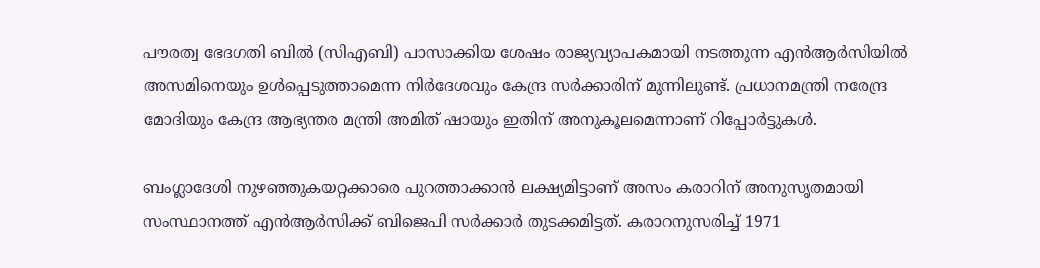പൗരത്വ ഭേദഗതി ബില്‍ (സിഎബി) പാസാക്കിയ ശേഷം രാജ്യവ്യാപകമായി നടത്തുന്ന എന്‍ആര്‍സിയില്‍ അസമിനെയും ഉള്‍പ്പെടുത്താമെന്ന നിര്‍ദേശവും കേന്ദ്ര സര്‍ക്കാരിന് മുന്നിലുണ്ട്. പ്രധാനമന്ത്രി നരേന്ദ്ര മോദിയും കേന്ദ്ര ആഭ്യന്തര മന്ത്രി അമിത് ഷായും ഇതിന് അനുകൂലമെന്നാണ് റിപ്പോര്‍ട്ടുകള്‍.

ബംഗ്ലാദേശി നുഴഞ്ഞുകയറ്റക്കാരെ പുറത്താക്കാന്‍ ലക്ഷ്യമിട്ടാണ് അസം കരാറിന് അനുസൃതമായി സംസ്ഥാനത്ത് എന്‍ആര്‍സിക്ക് ബിജെപി സര്‍ക്കാര്‍ തുടക്കമിട്ടത്. കരാറനുസരിച്ച് 1971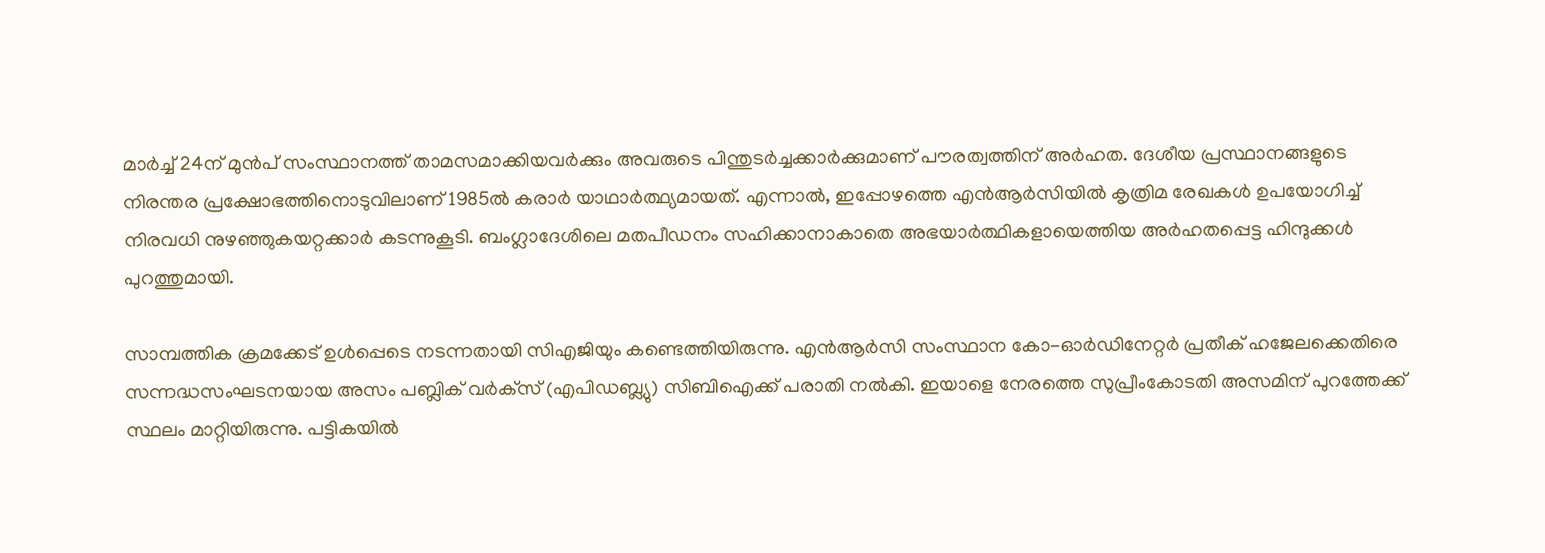മാര്‍ച്ച് 24ന് മുന്‍പ് സംസ്ഥാനത്ത് താമസമാക്കിയവര്‍ക്കും അവരുടെ പിന്തുടര്‍ച്ചക്കാര്‍ക്കുമാണ് പൗരത്വത്തിന് അര്‍ഹത. ദേശീയ പ്രസ്ഥാനങ്ങളുടെ നിരന്തര പ്രക്ഷോഭത്തിനൊടുവിലാണ് 1985ല്‍ കരാര്‍ യാഥാര്‍ത്ഥ്യമായത്. എന്നാല്‍, ഇപ്പോഴത്തെ എന്‍ആര്‍സിയില്‍ കൃത്രിമ രേഖകള്‍ ഉപയോഗിച്ച് നിരവധി നുഴഞ്ഞുകയറ്റക്കാര്‍ കടന്നുകൂടി. ബംഗ്ലാദേശിലെ മതപീഡനം സഹിക്കാനാകാതെ അഭയാര്‍ത്ഥികളായെത്തിയ അര്‍ഹതപ്പെട്ട ഹിന്ദുക്കള്‍ പുറത്തുമായി.

സാമ്പത്തിക ക്രമക്കേട് ഉള്‍പ്പെടെ നടന്നതായി സിഎജിയും കണ്ടെത്തിയിരുന്നു. എന്‍ആര്‍സി സംസ്ഥാന കോ-ഓര്‍ഡിനേറ്റര്‍ പ്രതീക് ഹജേലക്കെതിരെ സന്നദ്ധസംഘടനയായ അസം പബ്ലിക് വര്‍ക്‌സ് (എപിഡബ്ല്യു) സിബിഐക്ക് പരാതി നല്‍കി. ഇയാളെ നേരത്തെ സുപ്രീംകോടതി അസമിന് പുറത്തേക്ക് സ്ഥലം മാറ്റിയിരുന്നു. പട്ടികയില്‍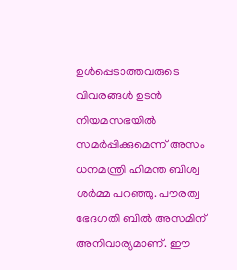ഉള്‍പ്പെടാത്തവരുടെ വിവരങ്ങള്‍ ഉടന്‍ നിയമസഭയില്‍ സമര്‍പ്പിക്കുമെന്ന് അസം ധനമന്ത്രി ഹിമന്ത ബിശ്വ ശര്‍മ്മ പറഞ്ഞു. പൗരത്വ ഭേദഗതി ബില്‍ അസമിന് അനിവാര്യമാണ്. ഈ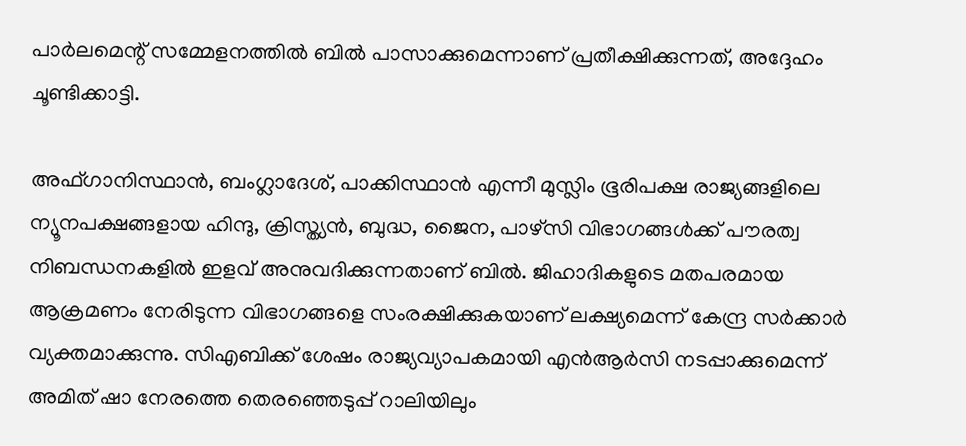പാര്‍ലമെന്റ് സമ്മേളനത്തില്‍ ബില്‍ പാസാക്കുമെന്നാണ് പ്രതീക്ഷിക്കുന്നത്, അദ്ദേഹം ചൂണ്ടിക്കാട്ടി.

അഫ്ഗാനിസ്ഥാന്‍, ബംഗ്ലാദേശ്, പാക്കിസ്ഥാന്‍ എന്നീ മുസ്ലിം ഭൂരിപക്ഷ രാജ്യങ്ങളിലെ ന്യൂനപക്ഷങ്ങളായ ഹിന്ദു, ക്രിസ്ത്യന്‍, ബുദ്ധ, ജൈന, പാഴ്‌സി വിഭാഗങ്ങള്‍ക്ക് പൗരത്വ നിബന്ധനകളില്‍ ഇളവ് അനുവദിക്കുന്നതാണ് ബില്‍. ജിഹാദികളുടെ മതപരമായ ആക്രമണം നേരിടുന്ന വിഭാഗങ്ങളെ സംരക്ഷിക്കുകയാണ് ലക്ഷ്യമെന്ന് കേന്ദ്ര സര്‍ക്കാര്‍ വ്യക്തമാക്കുന്നു. സിഎബിക്ക് ശേഷം രാജ്യവ്യാപകമായി എന്‍ആര്‍സി നടപ്പാക്കുമെന്ന് അമിത് ഷാ നേരത്തെ തെരഞ്ഞെടുപ്പ് റാലിയിലും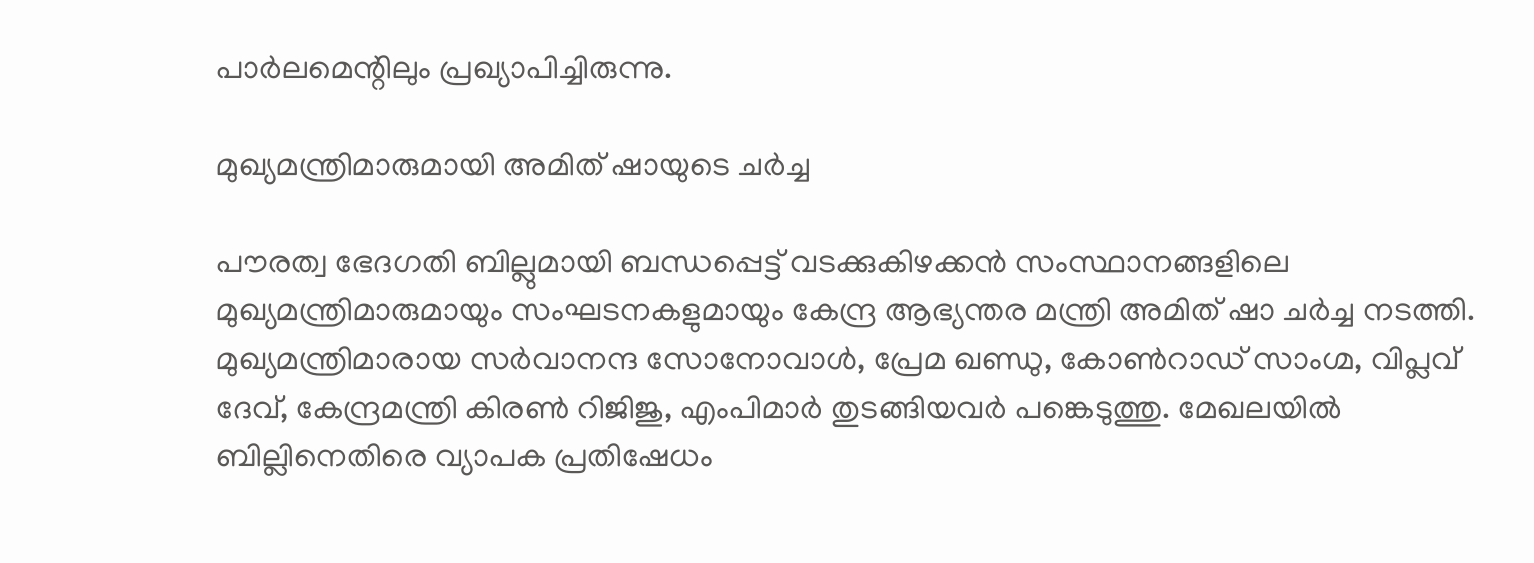പാര്‍ലമെന്റിലും പ്രഖ്യാപിച്ചിരുന്നു.

മുഖ്യമന്ത്രിമാരുമായി അമിത് ഷായുടെ ചര്‍ച്ച

പൗരത്വ ഭേദഗതി ബില്ലുമായി ബന്ധപ്പെട്ട് വടക്കുകിഴക്കന്‍ സംസ്ഥാനങ്ങളിലെ മുഖ്യമന്ത്രിമാരുമായും സംഘടനകളുമായും കേന്ദ്ര ആഭ്യന്തര മന്ത്രി അമിത് ഷാ ചര്‍ച്ച നടത്തി. മുഖ്യമന്ത്രിമാരായ സര്‍വാനന്ദ സോനോവാള്‍, പ്രേമ ഖണ്ഡു, കോണ്‍റാഡ് സാംഗ്മ, വിപ്ലവ് ദേവ്, കേന്ദ്രമന്ത്രി കിരണ്‍ റിജിജു, എംപിമാര്‍ തുടങ്ങിയവര്‍ പങ്കെടുത്തു. മേഖലയില്‍ ബില്ലിനെതിരെ വ്യാപക പ്രതിഷേധം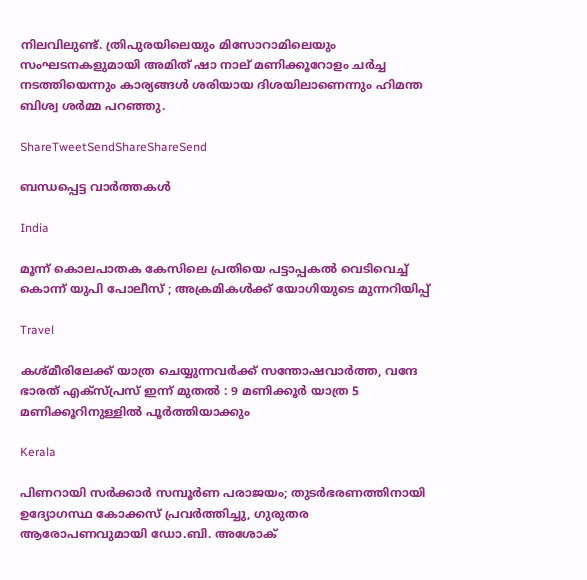നിലവിലുണ്ട്. ത്രിപുരയിലെയും മിസോറാമിലെയും സംഘടനകളുമായി അമിത് ഷാ നാല് മണിക്കൂറോളം ചര്‍ച്ച നടത്തിയെന്നും കാര്യങ്ങള്‍ ശരിയായ ദിശയിലാണെന്നും ഹിമന്ത ബിശ്വ ശര്‍മ്മ പറഞ്ഞു.

ShareTweetSendShareShareSend

ബന്ധപ്പെട്ട വാര്‍ത്തകള്‍

India

മൂന്ന് കൊലപാതക കേസിലെ പ്രതിയെ പട്ടാപ്പകൽ വെടിവെച്ച് കൊന്ന് യുപി പോലീസ് ; അക്രമികൾക്ക് യോഗിയുടെ മുന്നറിയിപ്പ്

Travel

കശ്മീരിലേക്ക് യാത്ര ചെയ്യുന്നവർക്ക് സന്തോഷവാർത്ത, വന്ദേ ഭാരത് എക്സ്പ്രസ് ഇന്ന് മുതൽ : 9 മണിക്കൂർ യാത്ര 5 മണിക്കൂറിനുള്ളിൽ പൂർത്തിയാക്കും

Kerala

പിണറായി സർക്കാർ സമ്പൂർണ പരാജയം; തുടർഭരണത്തിനായി ഉദ്യോഗസ്ഥ കോക്കസ് പ്രവർത്തിച്ചു, ഗുരുതര ആരോപണവുമായി ഡോ.ബി. അശോക്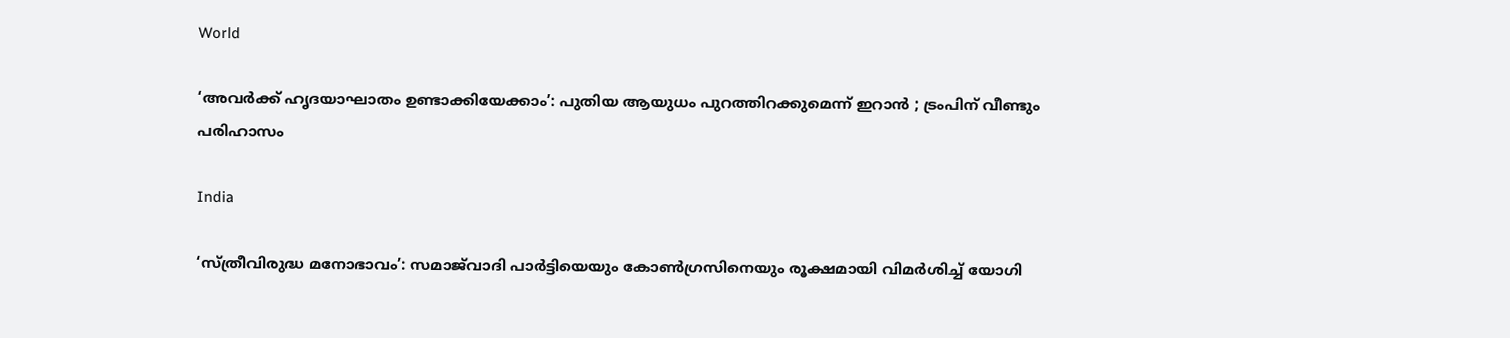World

‘അവർക്ക് ഹൃദയാഘാതം ഉണ്ടാക്കിയേക്കാം’: പുതിയ ആയുധം പുറത്തിറക്കുമെന്ന് ഇറാൻ ; ട്രംപിന് വീണ്ടും പരിഹാസം

India

‘സ്ത്രീവിരുദ്ധ മനോഭാവം’: സമാജ്‌വാദി പാർട്ടിയെയും കോൺഗ്രസിനെയും രൂക്ഷമായി വിമർശിച്ച് യോഗി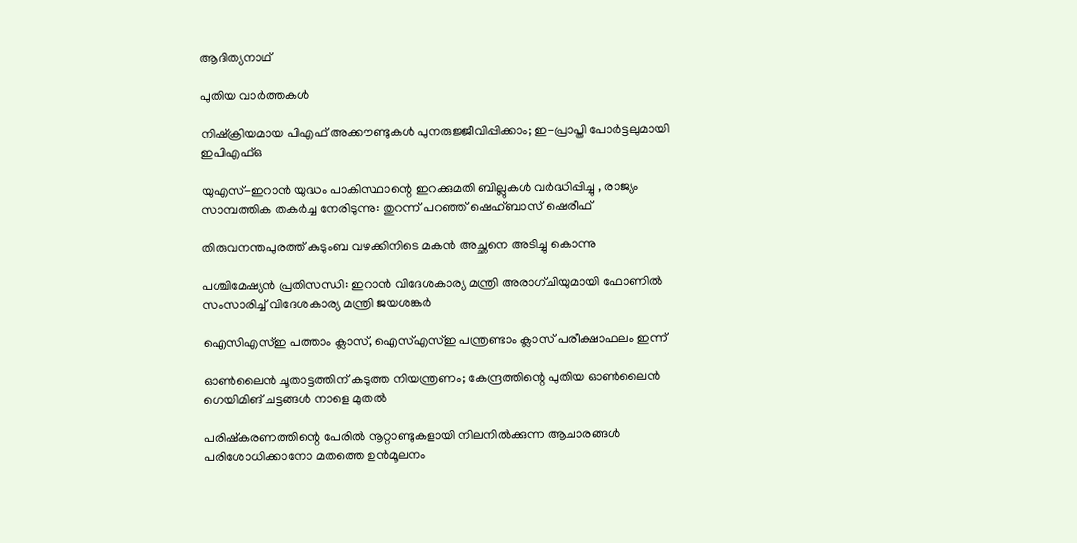ആദിത്യനാഥ്

പുതിയ വാര്‍ത്തകള്‍

നിഷ്‌ക്രിയമായ പിഎഫ് അക്കൗണ്ടുകൾ പുനരുജ്ജീവിപ്പിക്കാം; ഇ-പ്രാപ്തി പോർട്ടലുമായി ഇപിഎഫ്ഒ

യുഎസ്-ഇറാൻ യുദ്ധം പാകിസ്ഥാന്റെ ഇറക്കുമതി ബില്ലുകൾ വർദ്ധിപ്പിച്ചു , രാജ്യം സാമ്പത്തിക തകർച്ച നേരിടുന്നു: തുറന്ന് പറഞ്ഞ് ഷെഹ്ബാസ് ഷെരീഫ്

തിരുവനന്തപുരത്ത് കുടുംബ വഴക്കിനിടെ മകൻ അച്ഛനെ അടിച്ചു കൊന്നു

പശ്ചിമേഷ്യൻ പ്രതിസന്ധി: ഇറാൻ വിദേശകാര്യ മന്ത്രി അരാഗ്ചിയുമായി ഫോണിൽ സംസാരിച്ച് വിദേശകാര്യ മന്ത്രി ജയശങ്കർ

ഐസിഎസ്ഇ പത്താം ക്ലാസ്, ഐസ്എസ്ഇ പന്ത്രണ്ടാം ക്ലാസ് പരീക്ഷാഫലം ഇന്ന്

ഓൺലൈൻ ചൂതാട്ടത്തിന് കടുത്ത നിയന്ത്രണം; കേന്ദ്രത്തിന്റെ പുതിയ ഓൺലൈൻ ഗെയിമിങ് ചട്ടങ്ങൾ നാളെ മുതൽ

പരിഷ്കരണത്തിന്റെ പേരിൽ നൂറ്റാണ്ടുകളായി നിലനിൽക്കുന്ന ആചാരങ്ങൾ പരിശോധിക്കാനോ മതത്തെ ഉൻമൂലനം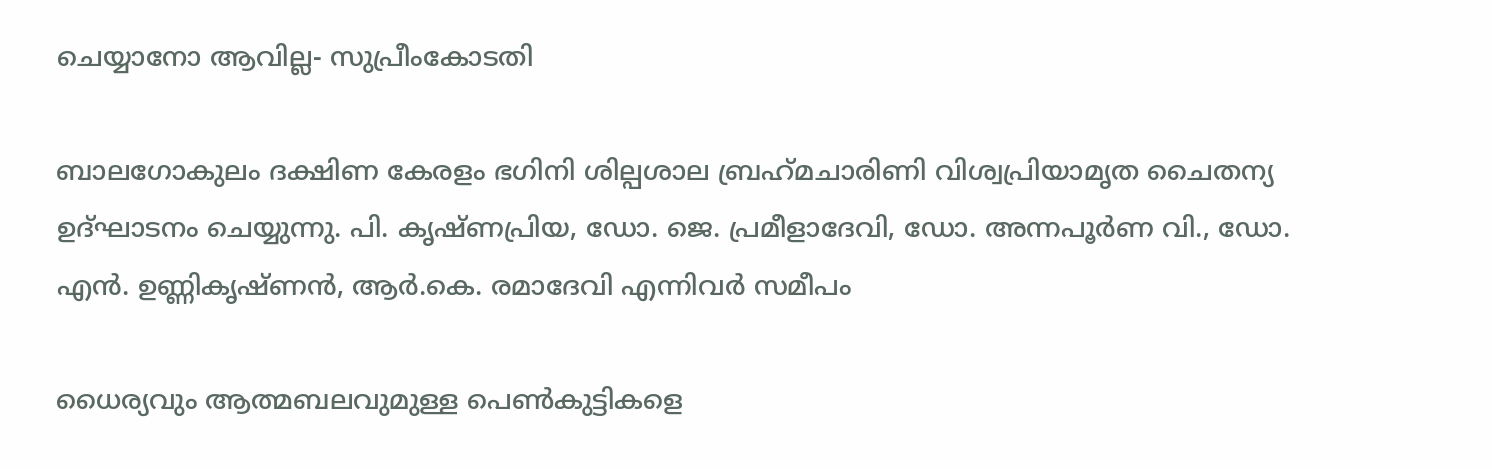ചെയ്യാനോ ആവില്ല- സുപ്രീംകോടതി

ബാലഗോകുലം ദക്ഷിണ കേരളം ഭഗിനി ശില്പശാല ബ്രഹ്‌മചാരിണി വിശ്വപ്രിയാമൃത ചൈതന്യ ഉദ്ഘാടനം ചെയ്യുന്നു. പി. കൃഷ്ണപ്രിയ, ഡോ. ജെ. പ്രമീളാദേവി, ഡോ. അന്നപൂര്‍ണ വി., ഡോ. എന്‍. ഉണ്ണികൃഷ്ണന്‍, ആര്‍.കെ. രമാദേവി എന്നിവര്‍ സമീപം

ധൈര്യവും ആത്മബലവുമുള്ള പെണ്‍കുട്ടികളെ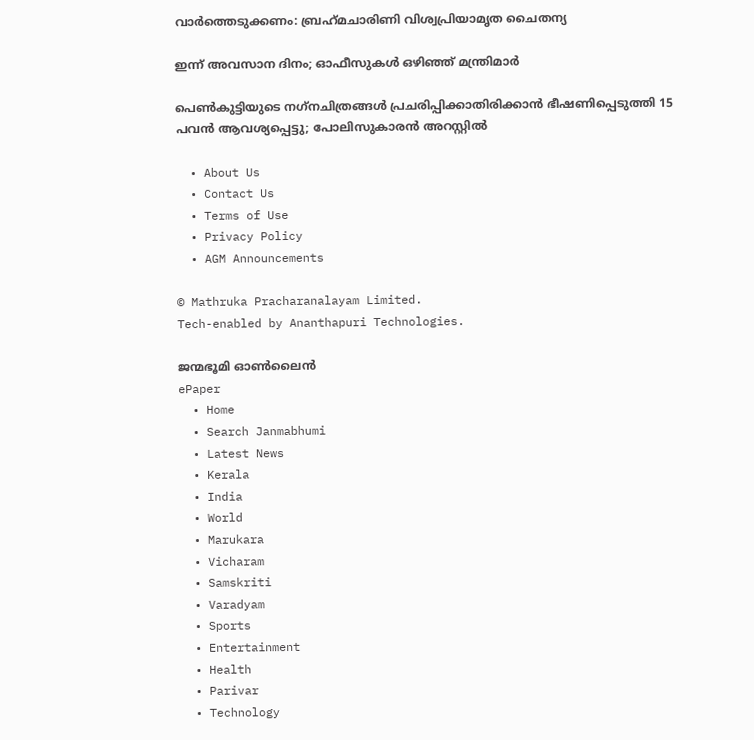വാര്‍ത്തെടുക്കണം: ബ്രഹ്‌മചാരിണി വിശ്വപ്രിയാമൃത ചൈതന്യ

ഇന്ന് അവസാന ദിനം; ഓഫീസുകള്‍ ഒഴിഞ്ഞ് മന്ത്രിമാര്‍

പെണ്‍കുട്ടിയുടെ നഗ്‌നചിത്രങ്ങള്‍ പ്രചരിപ്പിക്കാതിരിക്കാൻ ഭീഷണിപ്പെടുത്തി 15 പവന്‍ ആവശ്യപ്പെട്ടു; പോലിസുകാരന്‍ അറസ്റ്റില്‍

  • About Us
  • Contact Us
  • Terms of Use
  • Privacy Policy
  • AGM Announcements

© Mathruka Pracharanalayam Limited.
Tech-enabled by Ananthapuri Technologies.

ജന്മഭൂമി ഓണ്‍ലൈന്‍
ePaper
  • Home
  • Search Janmabhumi
  • Latest News
  • Kerala
  • India
  • World
  • Marukara
  • Vicharam
  • Samskriti
  • Varadyam
  • Sports
  • Entertainment
  • Health
  • Parivar
  • Technology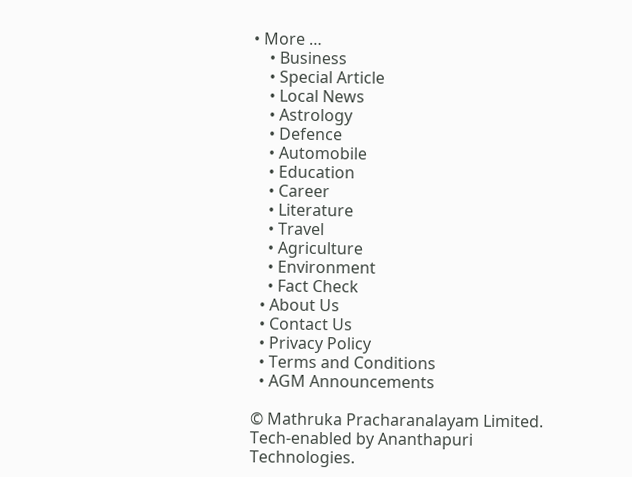• More …
    • Business
    • Special Article
    • Local News
    • Astrology
    • Defence
    • Automobile
    • Education
    • Career
    • Literature
    • Travel
    • Agriculture
    • Environment
    • Fact Check
  • About Us
  • Contact Us
  • Privacy Policy
  • Terms and Conditions
  • AGM Announcements

© Mathruka Pracharanalayam Limited.
Tech-enabled by Ananthapuri Technologies.